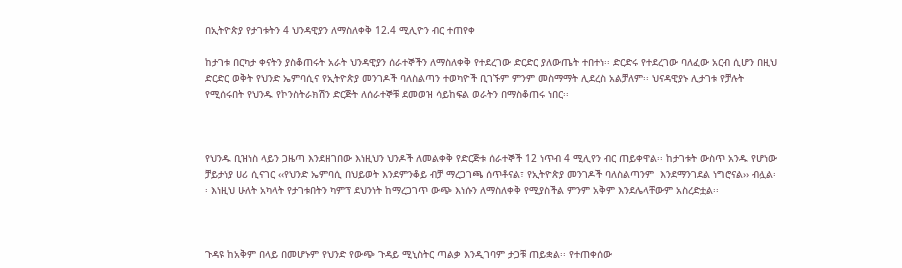በኢትዮጵያ የታገቱትን 4 ህንዳዊያን ለማስለቀቅ 12.4 ሚሊዮን ብር ተጠየቀ

ከታገቱ በርካታ ቀናትን ያስቆጠሩት አራት ህንዳዊያን ሰራተኞችን ለማስለቀቅ የተደረገው ድርድር ያለውጤት ተበተነ፡፡ ድርድሩ የተደረገው ባለፈው አርብ ሲሆን በዚህ ድርድር ወቅት የህንድ ኤምባሲና የኢትዮጵያ መንገዶች ባለስልጣን ተወካዮች ቢገኙም ምንም መስማማት ሊደረስ አልቻለም፡፡ ህናዳዊያኑ ሊታገቱ የቻሉት የሚሰሩበት የህንዱ የኮንስትራክሽን ድርጅት ለሰራተኞቹ ደመወዝ ሳይከፍል ወራትን በማስቆጠሩ ነበር፡፡



የህንዱ ቢዝነስ ላይን ጋዜጣ እንደዘገበው እነዚህን ህንዶች ለመልቀቅ የድርጅቱ ሰራተኞች 12 ነጥብ 4 ሚሊየን ብር ጠይቀዋል፡፡ ከታገቱት ውስጥ አንዱ የሆነው ቻይታነያ ሀሪ ሲናገር ‹‹የህንድ ኤምባሲ በህይወት እንደምንቆይ ብቻ ማረጋገጫ ሰጥቶናል፣ የኢትዮጵያ መንገዶች ባለስልጣንም  እንደማንገደል ነግሮናል›› ብሏል፡፡ እነዚህ ሁለት አካላት የታገቱበትን ካምፕ ደህንነት ከማረጋገጥ ውጭ እነሱን ለማስለቀቅ የሚያስችል ምንም አቅም እንደሌላቸውም አስረድቷል፡፡



ጉዳዩ ከአቅም በላይ በመሆኑም የህንድ የውጭ ጉዳይ ሚኒስትር ጣልቃ እንዲገባም ታጋቹ ጠይቋል፡፡ የተጠቀሰው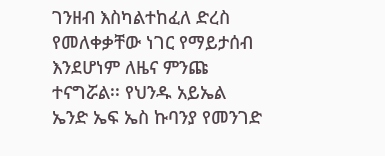ገንዘብ እስካልተከፈለ ድረስ የመለቀቃቸው ነገር የማይታሰብ እንደሆነም ለዜና ምንጩ ተናግሯል፡፡ የህንዱ አይኤል ኤንድ ኤፍ ኤስ ኩባንያ የመንገድ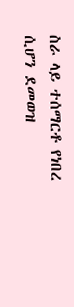ስራ ላይ ተሰማርቶ የነበረ ሲሆን ደመወዝ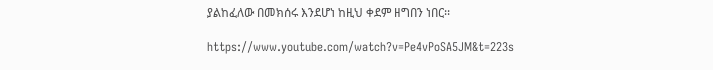ያልከፈለው በመክሰሩ እንደሆነ ከዚህ ቀደም ዘግበን ነበር፡፡

https://www.youtube.com/watch?v=Pe4vPoSA5JM&t=223s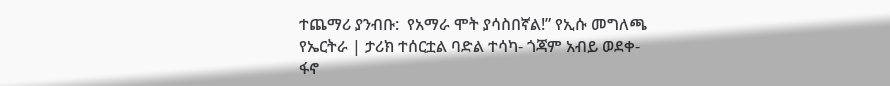ተጨማሪ ያንብቡ:  የአማራ ሞት ያሳስበኛል!” የኢሱ መግለጫ የኤርትራ | ታሪክ ተሰርቷል ባድል ተሳካ- ጎጃም አብይ ወደቀ- ፋኖ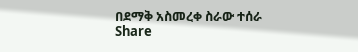በደማቅ አስመረቀ ስራው ተሰራ
Share